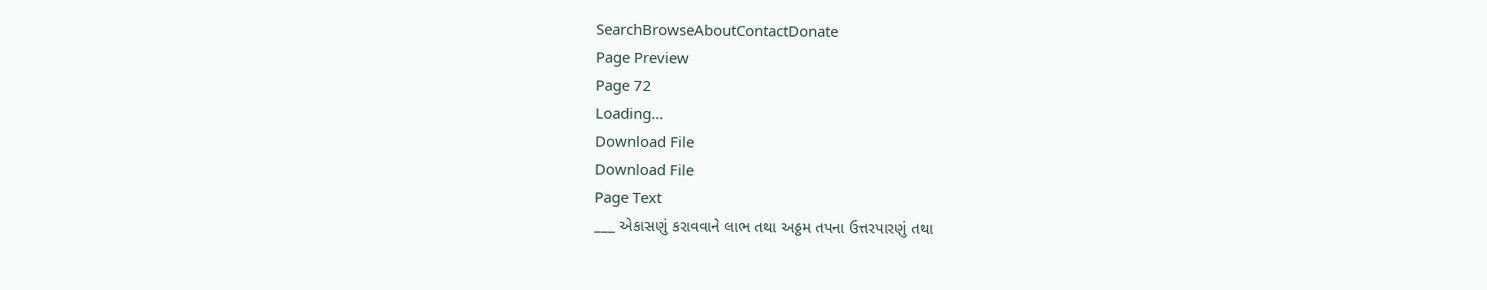SearchBrowseAboutContactDonate
Page Preview
Page 72
Loading...
Download File
Download File
Page Text
___ એકાસણું કરાવવાને લાભ તથા અઠ્ઠમ તપના ઉત્તરપારણું તથા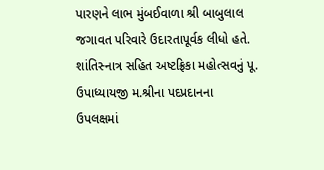પારણને લાભ મુંબઈવાળા શ્રી બાબુલાલ જગાવત પરિવારે ઉદારતાપૂર્વક લીધો હતે. શાંતિસ્નાત્ર સહિત અષ્ટફ્રિકા મહોત્સવનું પૂ. ઉપાધ્યાયજી મ.શ્રીના પદપ્રદાનના ઉપલક્ષમાં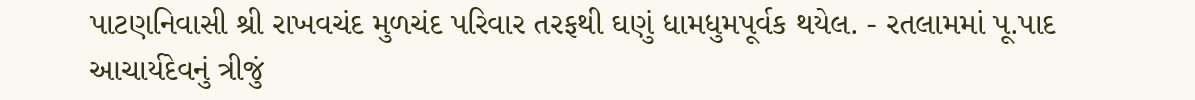પાટણનિવાસી શ્રી રાખવચંદ મુળચંદ પરિવાર તરફથી ઘણું ધામધુમપૂર્વક થયેલ. - રતલામમાં પૂ.પાદ આચાર્યદેવનું ત્રીજું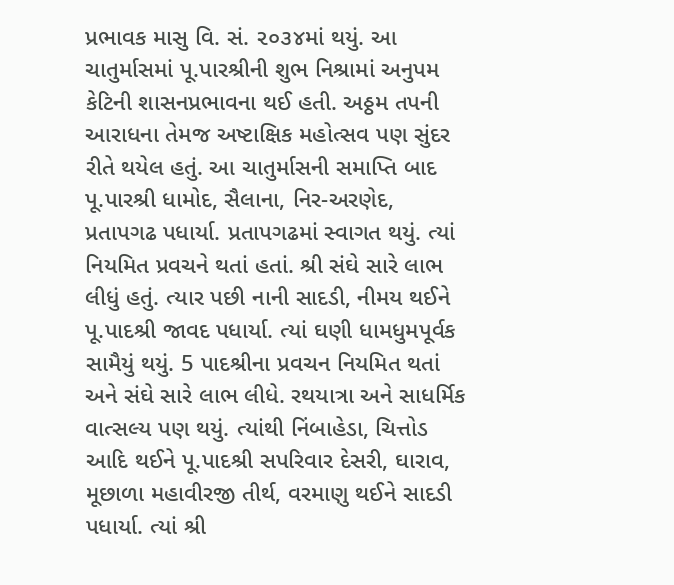પ્રભાવક માસુ વિ. સં. ૨૦૩૪માં થયું. આ ચાતુર્માસમાં પૂ.પારશ્રીની શુભ નિશ્રામાં અનુપમ કેટિની શાસનપ્રભાવના થઈ હતી. અઠ્ઠમ તપની આરાધના તેમજ અષ્ટાક્ષિક મહોત્સવ પણ સુંદર રીતે થયેલ હતું. આ ચાતુર્માસની સમાપ્તિ બાદ પૂ.પારશ્રી ધામોદ, સૈલાના, નિર-અરણેદ, પ્રતાપગઢ પધાર્યા. પ્રતાપગઢમાં સ્વાગત થયું. ત્યાં નિયમિત પ્રવચને થતાં હતાં. શ્રી સંઘે સારે લાભ લીધું હતું. ત્યાર પછી નાની સાદડી, નીમય થઈને પૂ.પાદશ્રી જાવદ પધાર્યા. ત્યાં ઘણી ધામધુમપૂર્વક સામૈયું થયું. 5 પાદશ્રીના પ્રવચન નિયમિત થતાં અને સંઘે સારે લાભ લીધે. રથયાત્રા અને સાધર્મિક વાત્સલ્ય પણ થયું. ત્યાંથી નિંબાહેડા, ચિત્તોડ આદિ થઈને પૂ.પાદશ્રી સપરિવાર દેસરી, ઘારાવ, મૂછાળા મહાવીરજી તીર્થ, વરમાણુ થઈને સાદડી પધાર્યા. ત્યાં શ્રી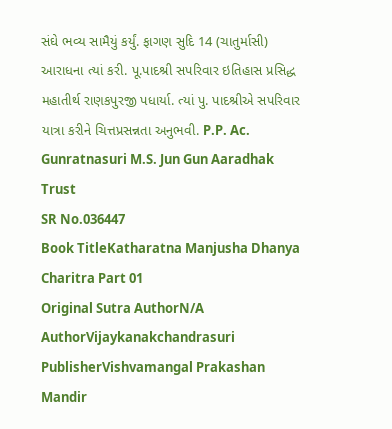સંઘે ભવ્ય સામૈયું કર્યું. ફાગણ સુદિ 14 (ચાતુર્માસી) આરાધના ત્યાં કરી. પૂ.પાદશ્રી સપરિવાર ઇતિહાસ પ્રસિદ્ધ મહાતીર્થ રાણકપુરજી પધાર્યા. ત્યાં પુ. પાદશ્રીએ સપરિવાર યાત્રા કરીને ચિત્તપ્રસન્નતા અનુભવી. P.P. Ac. Gunratnasuri M.S. Jun Gun Aaradhak Trust
SR No.036447
Book TitleKatharatna Manjusha Dhanya Charitra Part 01
Original Sutra AuthorN/A
AuthorVijaykanakchandrasuri
PublisherVishvamangal Prakashan Mandir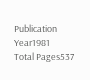Publication Year1981
Total Pages537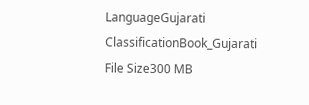LanguageGujarati
ClassificationBook_Gujarati
File Size300 MB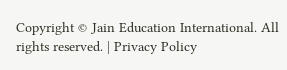Copyright © Jain Education International. All rights reserved. | Privacy Policy